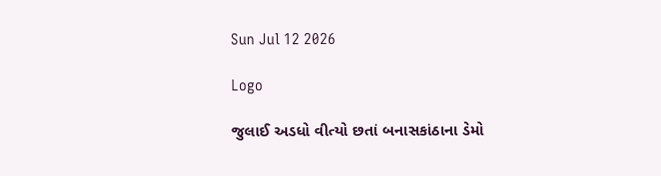Sun Jul 12 2026

Logo

જુલાઈ અડધો વીત્યો છતાં બનાસકાંઠાના ડેમો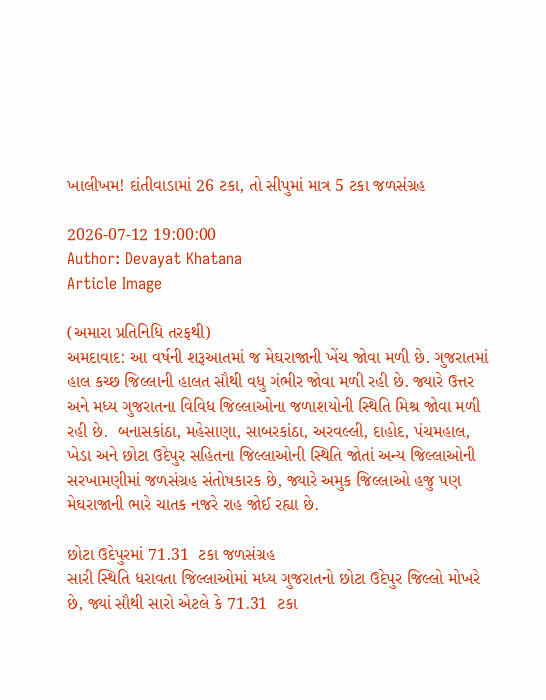ખાલીખમ! દાંતીવાડામાં 26 ટકા, તો સીપુમાં માત્ર 5 ટકા જળસંગ્રહ

2026-07-12 19:00:00
Author: Devayat Khatana
Article Image

(અમારા પ્રતિનિધિ તરફથી)
અમદાવાદ: આ વર્ષની શરૂઆતમાં જ મેઘરાજાની ખેંચ જોવા મળી છે. ગુજરાતમાં હાલ કચ્છ જિલ્લાની હાલત સૌથી વધુ ગંભીર જોવા મળી રહી છે. જ્યારે ઉત્તર અને મધ્ય ગુજરાતના વિવિધ જિલ્લાઓના જળાશયોની સ્થિતિ મિશ્ર જોવા મળી રહી છે.  બનાસકાંઠા, મહેસાણા, સાબરકાંઠા, અરવલ્લી, દાહોદ, પંચમહાલ, ખેડા અને છોટા ઉદેપુર સહિતના જિલ્લાઓની સ્થિતિ જોતાં અન્ય જિલ્લાઓની સરખામણીમાં જળસંગ્રહ સંતોષકારક છે, જ્યારે અમુક જિલ્લાઓ હજુ પણ મેઘરાજાની ભારે ચાતક નજરે રાહ જોઈ રહ્યા છે.

છોટા ઉદેપુરમાં 71.31  ટકા જળસંગ્રહ
સારી સ્થિતિ ધરાવતા જિલ્લાઓમાં મધ્ય ગુજરાતનો છોટા ઉદેપુર જિલ્લો મોખરે છે, જ્યાં સૌથી સારો એટલે કે 71.31  ટકા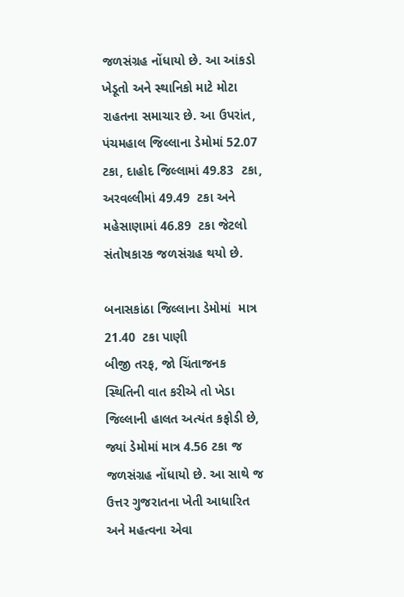જળસંગ્રહ નોંધાયો છે. આ આંકડો ખેડૂતો અને સ્થાનિકો માટે મોટા રાહતના સમાચાર છે. આ ઉપરાંત, પંચમહાલ જિલ્લાના ડેમોમાં 52.07  ટકા, દાહોદ જિલ્લામાં 49.83  ટકા, અરવલ્લીમાં 49.49  ટકા અને મહેસાણામાં 46.89  ટકા જેટલો સંતોષકારક જળસંગ્રહ થયો છે.

બનાસકાંઠા જિલ્લાના ડેમોમાં  માત્ર 21.40  ટકા પાણી
બીજી તરફ, જો ચિંતાજનક સ્થિતિની વાત કરીએ તો ખેડા જિલ્લાની હાલત અત્યંત કફોડી છે, જ્યાં ડેમોમાં માત્ર 4.56 ટકા જ જળસંગ્રહ નોંધાયો છે. આ સાથે જ ઉત્તર ગુજરાતના ખેતી આધારિત અને મહત્વના એવા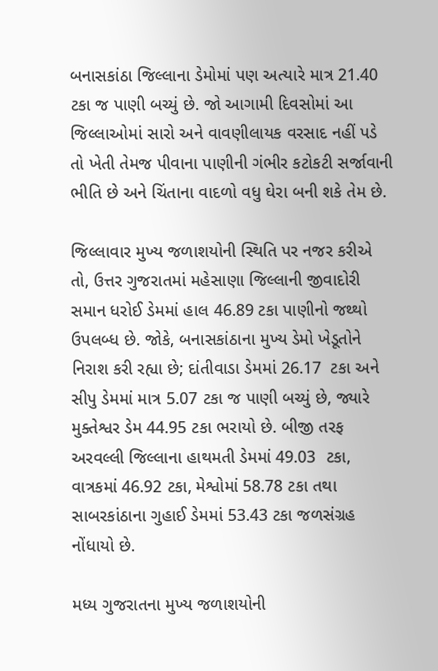બનાસકાંઠા જિલ્લાના ડેમોમાં પણ અત્યારે માત્ર 21.40  ટકા જ પાણી બચ્યું છે. જો આગામી દિવસોમાં આ જિલ્લાઓમાં સારો અને વાવણીલાયક વરસાદ નહીં પડે તો ખેતી તેમજ પીવાના પાણીની ગંભીર કટોકટી સર્જાવાની ભીતિ છે અને ચિંતાના વાદળો વધુ ઘેરા બની શકે તેમ છે.

જિલ્લાવાર મુખ્ય જળાશયોની સ્થિતિ પર નજર કરીએ તો, ઉત્તર ગુજરાતમાં મહેસાણા જિલ્લાની જીવાદોરી સમાન ધરોઈ ડેમમાં હાલ 46.89 ટકા પાણીનો જથ્થો ઉપલબ્ધ છે. જોકે, બનાસકાંઠાના મુખ્ય ડેમો ખેડૂતોને નિરાશ કરી રહ્યા છે; દાંતીવાડા ડેમમાં 26.17  ટકા અને સીપુ ડેમમાં માત્ર 5.07 ટકા જ પાણી બચ્યું છે, જ્યારે મુક્તેશ્વર ડેમ 44.95 ટકા ભરાયો છે. બીજી તરફ અરવલ્લી જિલ્લાના હાથમતી ડેમમાં 49.03  ટકા, વાત્રકમાં 46.92 ટકા, મેશ્વોમાં 58.78 ટકા તથા સાબરકાંઠાના ગુહાઈ ડેમમાં 53.43 ટકા જળસંગ્રહ નોંધાયો છે.

મધ્ય ગુજરાતના મુખ્ય જળાશયોની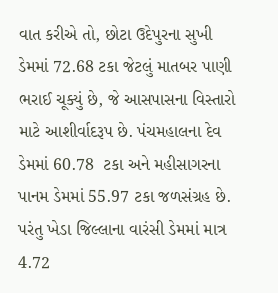વાત કરીએ તો, છોટા ઉદેપુરના સુખી ડેમમાં 72.68 ટકા જેટલું માતબર પાણી ભરાઈ ચૂક્યું છે, જે આસપાસના વિસ્તારો માટે આશીર્વાદરૂપ છે. પંચમહાલના દેવ ડેમમાં 60.78  ટકા અને મહીસાગરના પાનમ ડેમમાં 55.97 ટકા જળસંગ્રહ છે. પરંતુ ખેડા જિલ્લાના વારંસી ડેમમાં માત્ર 4.72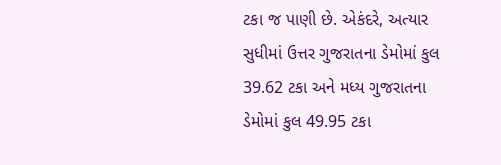ટકા જ પાણી છે. એકંદરે, અત્યાર સુધીમાં ઉત્તર ગુજરાતના ડેમોમાં કુલ 39.62 ટકા અને મધ્ય ગુજરાતના ડેમોમાં કુલ 49.95 ટકા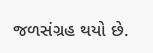જળસંગ્રહ થયો છે.